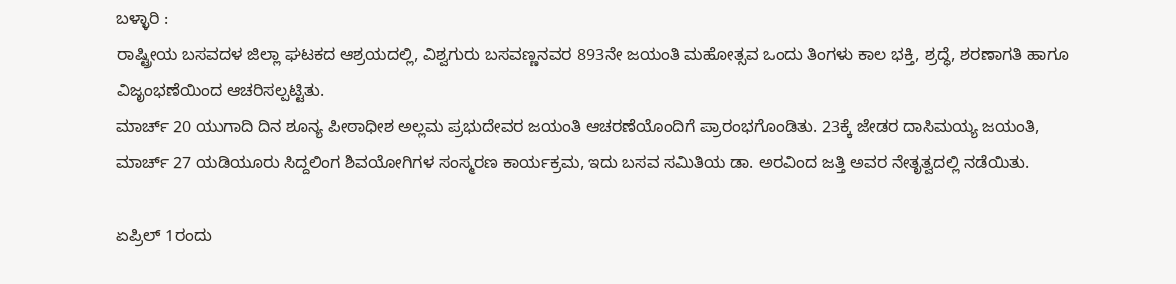ಬಳ್ಳಾರಿ :
ರಾಷ್ಟ್ರೀಯ ಬಸವದಳ ಜಿಲ್ಲಾ ಘಟಕದ ಆಶ್ರಯದಲ್ಲಿ, ವಿಶ್ವಗುರು ಬಸವಣ್ಣನವರ 893ನೇ ಜಯಂತಿ ಮಹೋತ್ಸವ ಒಂದು ತಿಂಗಳು ಕಾಲ ಭಕ್ತಿ, ಶ್ರದ್ಧೆ, ಶರಣಾಗತಿ ಹಾಗೂ ವಿಜೃಂಭಣೆಯಿಂದ ಆಚರಿಸಲ್ಪಟ್ಟಿತು.
ಮಾರ್ಚ್ 20 ಯುಗಾದಿ ದಿನ ಶೂನ್ಯ ಪೀಠಾಧೀಶ ಅಲ್ಲಮ ಪ್ರಭುದೇವರ ಜಯಂತಿ ಆಚರಣೆಯೊಂದಿಗೆ ಪ್ರಾರಂಭಗೊಂಡಿತು. 23ಕ್ಕೆ ಜೇಡರ ದಾಸಿಮಯ್ಯ ಜಯಂತಿ, ಮಾರ್ಚ್ 27 ಯಡಿಯೂರು ಸಿದ್ದಲಿಂಗ ಶಿವಯೋಗಿಗಳ ಸಂಸ್ಮರಣ ಕಾರ್ಯಕ್ರಮ, ಇದು ಬಸವ ಸಮಿತಿಯ ಡಾ. ಅರವಿಂದ ಜತ್ತಿ ಅವರ ನೇತೃತ್ವದಲ್ಲಿ ನಡೆಯಿತು.

ಏಪ್ರಿಲ್ 1ರಂದು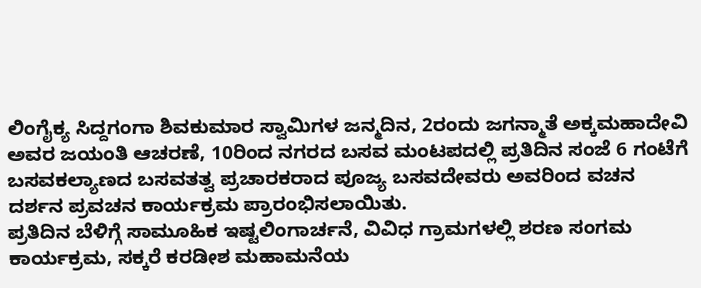ಲಿಂಗೈಕ್ಯ ಸಿದ್ದಗಂಗಾ ಶಿವಕುಮಾರ ಸ್ವಾಮಿಗಳ ಜನ್ಮದಿನ, 2ರಂದು ಜಗನ್ಮಾತೆ ಅಕ್ಕಮಹಾದೇವಿ ಅವರ ಜಯಂತಿ ಆಚರಣೆ, 10ರಿಂದ ನಗರದ ಬಸವ ಮಂಟಪದಲ್ಲಿ ಪ್ರತಿದಿನ ಸಂಜೆ 6 ಗಂಟೆಗೆ ಬಸವಕಲ್ಯಾಣದ ಬಸವತತ್ವ ಪ್ರಚಾರಕರಾದ ಪೂಜ್ಯ ಬಸವದೇವರು ಅವರಿಂದ ವಚನ ದರ್ಶನ ಪ್ರವಚನ ಕಾರ್ಯಕ್ರಮ ಪ್ರಾರಂಭಿಸಲಾಯಿತು.
ಪ್ರತಿದಿನ ಬೆಳಿಗ್ಗೆ ಸಾಮೂಹಿಕ ಇಷ್ಟಲಿಂಗಾರ್ಚನೆ, ವಿವಿಧ ಗ್ರಾಮಗಳಲ್ಲಿ ಶರಣ ಸಂಗಮ ಕಾರ್ಯಕ್ರಮ, ಸಕ್ಕರೆ ಕರಡೀಶ ಮಹಾಮನೆಯ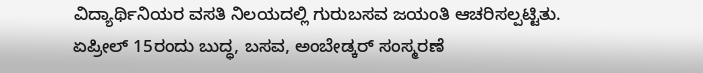ವಿದ್ಯಾರ್ಥಿನಿಯರ ವಸತಿ ನಿಲಯದಲ್ಲಿ ಗುರುಬಸವ ಜಯಂತಿ ಆಚರಿಸಲ್ಪಟ್ಟಿತು.
ಏಪ್ರೀಲ್ 15ರಂದು ಬುದ್ಧ, ಬಸವ, ಅಂಬೇಡ್ಕರ್ ಸಂಸ್ಮರಣೆ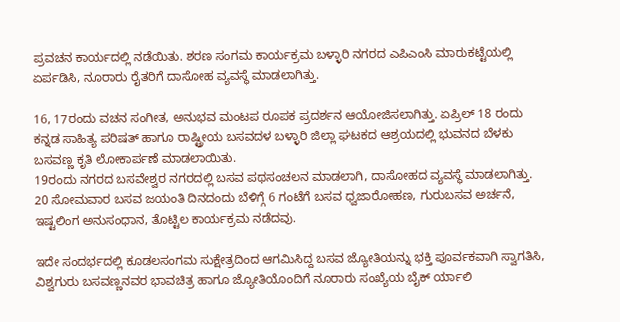ಪ್ರವಚನ ಕಾರ್ಯದಲ್ಲಿ ನಡೆಯಿತು. ಶರಣ ಸಂಗಮ ಕಾರ್ಯಕ್ರಮ ಬಳ್ಳಾರಿ ನಗರದ ಎಪಿಎಂಸಿ ಮಾರುಕಟ್ಟೆಯಲ್ಲಿ ಏರ್ಪಡಿಸಿ, ನೂರಾರು ರೈತರಿಗೆ ದಾಸೋಹ ವ್ಯವಸ್ಥೆ ಮಾಡಲಾಗಿತ್ತು.

16, 17ರಂದು ವಚನ ಸಂಗೀತ, ಅನುಭವ ಮಂಟಪ ರೂಪಕ ಪ್ರದರ್ಶನ ಆಯೋಜಿಸಲಾಗಿತ್ತು. ಏಪ್ರಿಲ್ 18 ರಂದು ಕನ್ನಡ ಸಾಹಿತ್ಯ ಪರಿಷತ್ ಹಾಗೂ ರಾಷ್ಟ್ರೀಯ ಬಸವದಳ ಬಳ್ಳಾರಿ ಜಿಲ್ಲಾ ಘಟಕದ ಆಶ್ರಯದಲ್ಲಿ ಭುವನದ ಬೆಳಕು ಬಸವಣ್ಣ ಕೃತಿ ಲೋಕಾರ್ಪಣೆ ಮಾಡಲಾಯಿತು.
19ರಂದು ನಗರದ ಬಸವೇಶ್ವರ ನಗರದಲ್ಲಿ ಬಸವ ಪಥಸಂಚಲನ ಮಾಡಲಾಗಿ, ದಾಸೋಹದ ವ್ಯವಸ್ಥೆ ಮಾಡಲಾಗಿತ್ತು.
20 ಸೋಮವಾರ ಬಸವ ಜಯಂತಿ ದಿನದಂದು ಬೆಳಿಗ್ಗೆ 6 ಗಂಟೆಗೆ ಬಸವ ಧ್ವಜಾರೋಹಣ, ಗುರುಬಸವ ಅರ್ಚನೆ, ಇಷ್ಟಲಿಂಗ ಅನುಸಂಧಾನ, ತೊಟ್ಟಿಲ ಕಾರ್ಯಕ್ರಮ ನಡೆದವು.

ಇದೇ ಸಂದರ್ಭದಲ್ಲಿ ಕೂಡಲಸಂಗಮ ಸುಕ್ಷೇತ್ರದಿಂದ ಆಗಮಿಸಿದ್ದ ಬಸವ ಜ್ಯೋತಿಯನ್ನು ಭಕ್ತಿ ಪೂರ್ವಕವಾಗಿ ಸ್ವಾಗತಿಸಿ, ವಿಶ್ವಗುರು ಬಸವಣ್ಣನವರ ಭಾವಚಿತ್ರ ಹಾಗೂ ಜ್ಯೋತಿಯೊಂದಿಗೆ ನೂರಾರು ಸಂಖ್ಯೆಯ ಬೈಕ್ ರ್ಯಾಲಿ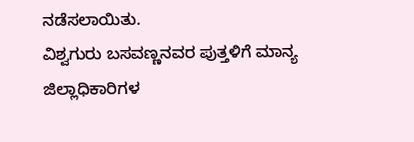ನಡೆಸಲಾಯಿತು.
ವಿಶ್ವಗುರು ಬಸವಣ್ಣನವರ ಪುತ್ತಳಿಗೆ ಮಾನ್ಯ ಜಿಲ್ಲಾಧಿಕಾರಿಗಳ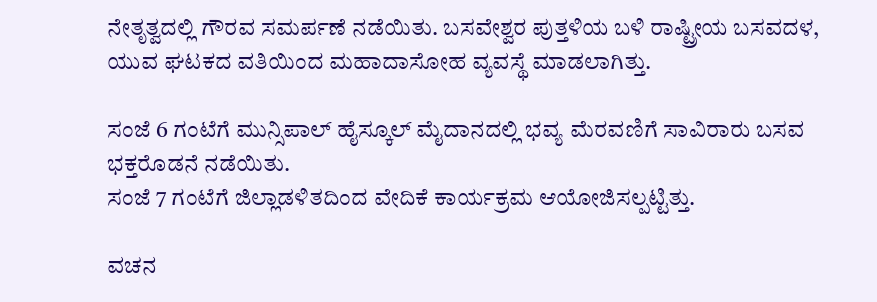ನೇತೃತ್ವದಲ್ಲಿ ಗೌರವ ಸಮರ್ಪಣೆ ನಡೆಯಿತು. ಬಸವೇಶ್ವರ ಪುತ್ತಳಿಯ ಬಳಿ ರಾಷ್ಟ್ರೀಯ ಬಸವದಳ, ಯುವ ಘಟಕದ ವತಿಯಿಂದ ಮಹಾದಾಸೋಹ ವ್ಯವಸ್ಥೆ ಮಾಡಲಾಗಿತ್ತು.

ಸಂಜೆ 6 ಗಂಟೆಗೆ ಮುನ್ಸಿಪಾಲ್ ಹೈಸ್ಕೂಲ್ ಮೈದಾನದಲ್ಲಿ ಭವ್ಯ ಮೆರವಣಿಗೆ ಸಾವಿರಾರು ಬಸವ ಭಕ್ತರೊಡನೆ ನಡೆಯಿತು.
ಸಂಜೆ 7 ಗಂಟೆಗೆ ಜಿಲ್ಲಾಡಳಿತದಿಂದ ವೇದಿಕೆ ಕಾರ್ಯಕ್ರಮ ಆಯೋಜಿಸಲ್ಪಟ್ಟಿತ್ತು.

ವಚನ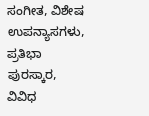ಸಂಗೀತ, ವಿಶೇಷ ಉಪನ್ಯಾಸಗಳು, ಪ್ರತಿಭಾ ಪುರಸ್ಕಾರ, ವಿವಿಧ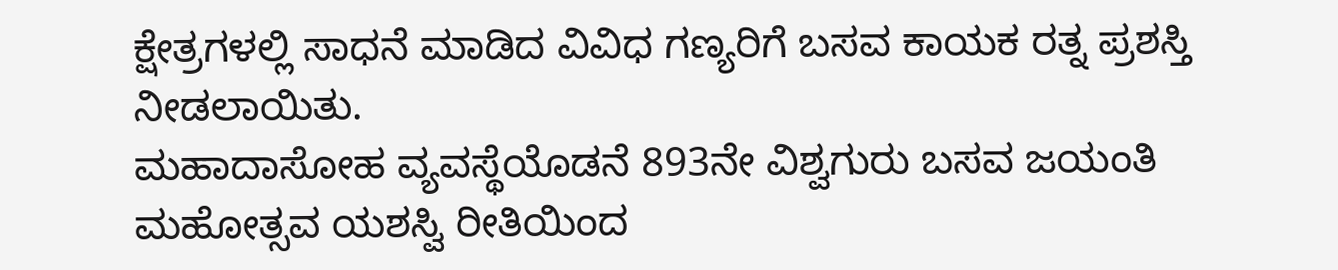ಕ್ಷೇತ್ರಗಳಲ್ಲಿ ಸಾಧನೆ ಮಾಡಿದ ವಿವಿಧ ಗಣ್ಯರಿಗೆ ಬಸವ ಕಾಯಕ ರತ್ನ ಪ್ರಶಸ್ತಿ ನೀಡಲಾಯಿತು.
ಮಹಾದಾಸೋಹ ವ್ಯವಸ್ಥೆಯೊಡನೆ 893ನೇ ವಿಶ್ವಗುರು ಬಸವ ಜಯಂತಿ ಮಹೋತ್ಸವ ಯಶಸ್ವಿ ರೀತಿಯಿಂದ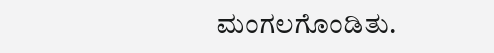ಮಂಗಲಗೊಂಡಿತು.